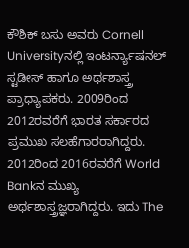ಕೌಶಿಕ್ ಬಸು ಅವರು Cornell Universityನಲ್ಲಿ ಇಂಟರ್ನ್ಯಾಷನಲ್ ಸ್ಟಡೀಸ್ ಹಾಗೂ ಅರ್ಥಶಾಸ್ತ್ರ ಪ್ರಾಧ್ಯಾಪಕರು. 2009ರಿಂದ 2012ರವರೆಗೆ ಭಾರತ ಸರ್ಕಾರದ ಪ್ರಮುಖ ಸಲಹೆಗಾರರಾಗಿದ್ದರು. 2012ರಿಂದ 2016ರವರೆಗೆ World Bankನ ಮುಖ್ಯ ಅರ್ಥಶಾಸ್ತ್ರಜ್ಞರಾಗಿದ್ದರು. ಇದು The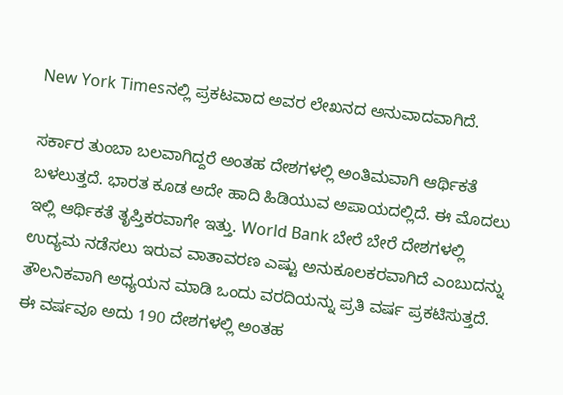New York Timesನಲ್ಲಿ ಪ್ರಕಟವಾದ ಅವರ ಲೇಖನದ ಅನುವಾದವಾಗಿದೆ.

ಸರ್ಕಾರ ತುಂಬಾ ಬಲವಾಗಿದ್ದರೆ ಅಂತಹ ದೇಶಗಳಲ್ಲಿ ಅಂತಿಮವಾಗಿ ಆರ್ಥಿಕತೆ ಬಳಲುತ್ತದೆ. ಭಾರತ ಕೂಡ ಅದೇ ಹಾದಿ ಹಿಡಿಯುವ ಅಪಾಯದಲ್ಲಿದೆ. ಈ ಮೊದಲು ಇಲ್ಲಿ ಆರ್ಥಿಕತೆ ತೃಪ್ತಿಕರವಾಗೇ ಇತ್ತು. World Bank ಬೇರೆ ಬೇರೆ ದೇಶಗಳಲ್ಲಿ ಉದ್ಯಮ ನಡೆಸಲು ಇರುವ ವಾತಾವರಣ ಎಷ್ಟು ಅನುಕೂಲಕರವಾಗಿದೆ ಎಂಬುದನ್ನು ತೌಲನಿಕವಾಗಿ ಅಧ್ಯಯನ ಮಾಡಿ ಒಂದು ವರದಿಯನ್ನು ಪ್ರತಿ ವರ್ಷ ಪ್ರಕಟಿಸುತ್ತದೆ. ಈ ವರ್ಷವೂ ಅದು 190 ದೇಶಗಳಲ್ಲಿ ಅಂತಹ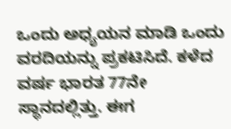ಒಂದು ಅಧ್ಯಯನ ಮಾಡಿ ಒಂದು ವರದಿಯನ್ನು ಪ್ರಕಟಿಸಿದೆ. ಕಳೆದ ವರ್ಷ ಭಾರತ 77ನೇ ಸ್ಥಾನದಲ್ಲಿತ್ತು. ಈಗ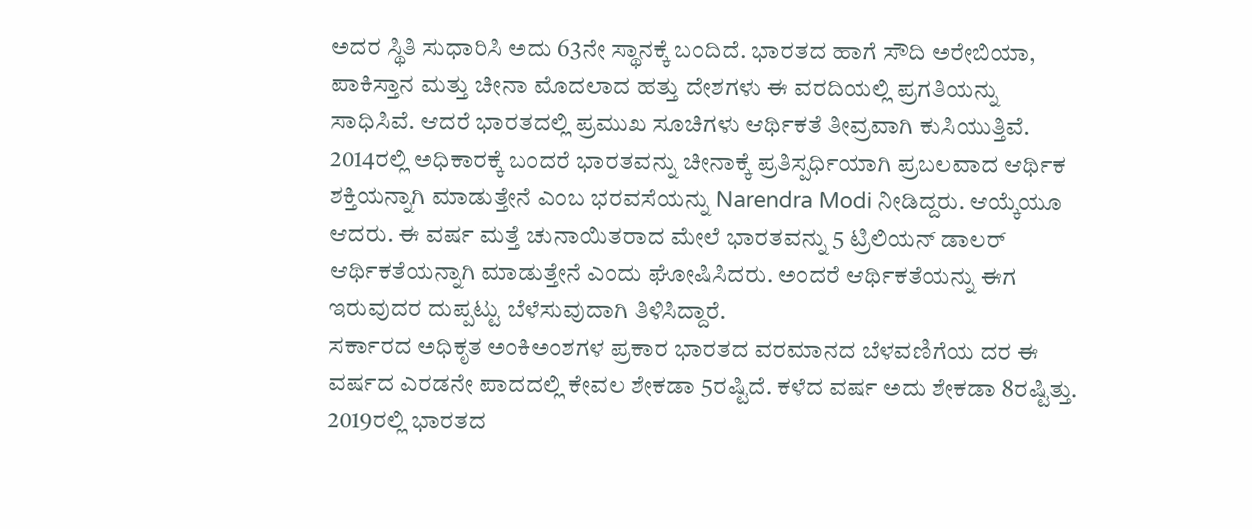ಅದರ ಸ್ಥಿತಿ ಸುಧಾರಿಸಿ ಅದು 63ನೇ ಸ್ಥಾನಕ್ಕೆ ಬಂದಿದೆ. ಭಾರತದ ಹಾಗೆ ಸೌದಿ ಅರೇಬಿಯಾ, ಪಾಕಿಸ್ತಾನ ಮತ್ತು ಚೀನಾ ಮೊದಲಾದ ಹತ್ತು ದೇಶಗಳು ಈ ವರದಿಯಲ್ಲಿ ಪ್ರಗತಿಯನ್ನು ಸಾಧಿಸಿವೆ. ಆದರೆ ಭಾರತದಲ್ಲಿ ಪ್ರಮುಖ ಸೂಚಿಗಳು ಆರ್ಥಿಕತೆ ತೀವ್ರವಾಗಿ ಕುಸಿಯುತ್ತಿವೆ.
2014ರಲ್ಲಿ ಅಧಿಕಾರಕ್ಕೆ ಬಂದರೆ ಭಾರತವನ್ನು ಚೀನಾಕ್ಕೆ ಪ್ರತಿಸ್ಪರ್ಧಿಯಾಗಿ ಪ್ರಬಲವಾದ ಆರ್ಥಿಕ ಶಕ್ತಿಯನ್ನಾಗಿ ಮಾಡುತ್ತೇನೆ ಎಂಬ ಭರವಸೆಯನ್ನು Narendra Modi ನೀಡಿದ್ದರು. ಆಯ್ಕೆಯೂ ಆದರು. ಈ ವರ್ಷ ಮತ್ತೆ ಚುನಾಯಿತರಾದ ಮೇಲೆ ಭಾರತವನ್ನು 5 ಟ್ರಿಲಿಯನ್ ಡಾಲರ್ ಆರ್ಥಿಕತೆಯನ್ನಾಗಿ ಮಾಡುತ್ತೇನೆ ಎಂದು ಘೋಷಿಸಿದರು. ಅಂದರೆ ಆರ್ಥಿಕತೆಯನ್ನು ಈಗ ಇರುವುದರ ದುಪ್ಪಟ್ಟು ಬೆಳೆಸುವುದಾಗಿ ತಿಳಿಸಿದ್ದಾರೆ.
ಸರ್ಕಾರದ ಅಧಿಕೃತ ಅಂಕಿಅಂಶಗಳ ಪ್ರಕಾರ ಭಾರತದ ವರಮಾನದ ಬೆಳವಣಿಗೆಯ ದರ ಈ ವರ್ಷದ ಎರಡನೇ ಪಾದದಲ್ಲಿ ಕೇವಲ ಶೇಕಡಾ 5ರಷ್ಟಿದೆ. ಕಳೆದ ವರ್ಷ ಅದು ಶೇಕಡಾ 8ರಷ್ಟಿತ್ತು. 2019ರಲ್ಲಿ ಭಾರತದ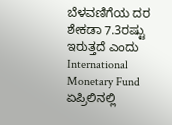ಬೆಳವಣಿಗೆಯ ದರ ಶೇಕಡಾ 7.3ರಷ್ಟು ಇರುತ್ತದೆ ಎಂದು International Monetary Fund ಏಪ್ರಿಲಿನಲ್ಲಿ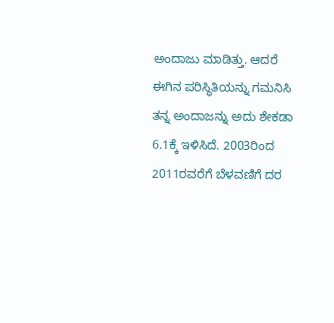ಅಂದಾಜು ಮಾಡಿತ್ತು. ಆದರೆ ಈಗಿನ ಪರಿಸ್ಥಿತಿಯನ್ನು ಗಮನಿಸಿ ತನ್ನ ಅಂದಾಜನ್ನು ಅದು ಶೇಕಡಾ 6.1ಕ್ಕೆ ಇಳಿಸಿದೆ. 2003ರಿಂದ 2011ರವರೆಗೆ ಬೆಳವಣಿಗೆ ದರ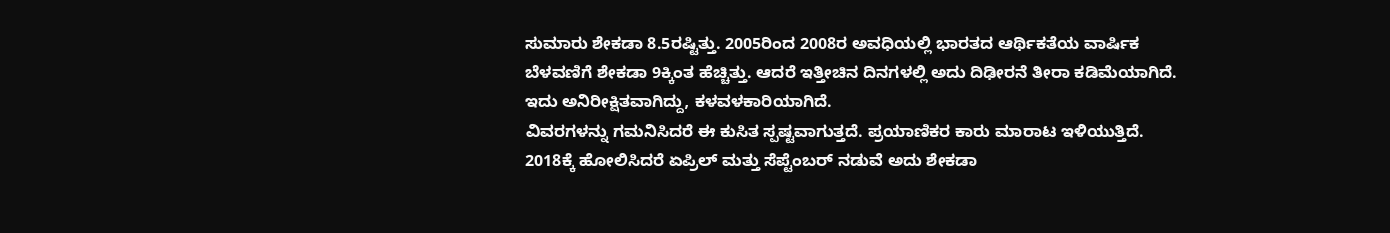ಸುಮಾರು ಶೇಕಡಾ 8.5ರಷ್ಟಿತ್ತು. 2005ರಿಂದ 2008ರ ಅವಧಿಯಲ್ಲಿ ಭಾರತದ ಆರ್ಥಿಕತೆಯ ವಾರ್ಷಿಕ ಬೆಳವಣಿಗೆ ಶೇಕಡಾ 9ಕ್ಕಿಂತ ಹೆಚ್ಚಿತ್ತು. ಆದರೆ ಇತ್ತೀಚಿನ ದಿನಗಳಲ್ಲಿ ಅದು ದಿಢೀರನೆ ತೀರಾ ಕಡಿಮೆಯಾಗಿದೆ. ಇದು ಅನಿರೀಕ್ಷಿತವಾಗಿದ್ದು, ಕಳವಳಕಾರಿಯಾಗಿದೆ.
ವಿವರಗಳನ್ನು ಗಮನಿಸಿದರೆ ಈ ಕುಸಿತ ಸ್ಪಷ್ಟವಾಗುತ್ತದೆ. ಪ್ರಯಾಣಿಕರ ಕಾರು ಮಾರಾಟ ಇಳಿಯುತ್ತಿದೆ. 2018ಕ್ಕೆ ಹೋಲಿಸಿದರೆ ಏಪ್ರಿಲ್ ಮತ್ತು ಸೆಪ್ಟೆಂಬರ್ ನಡುವೆ ಅದು ಶೇಕಡಾ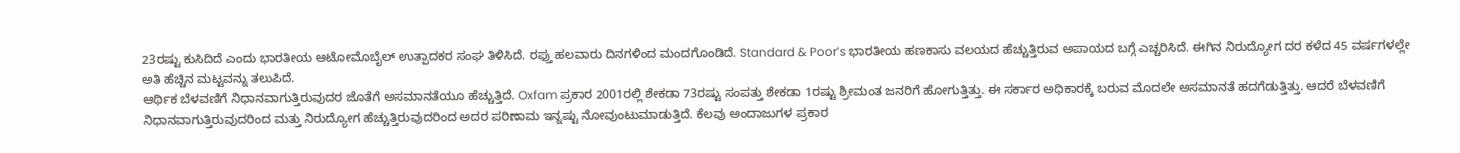23ರಷ್ಟು ಕುಸಿದಿದೆ ಎಂದು ಭಾರತೀಯ ಆಟೋಮೊಬೈಲ್ ಉತ್ಪಾದಕರ ಸಂಘ ತಿಳಿಸಿದೆ. ರಫ್ತು ಹಲವಾರು ದಿನಗಳಿಂದ ಮಂದಗೊಂಡಿದೆ. Standard & Poor’s ಭಾರತೀಯ ಹಣಕಾಸು ವಲಯದ ಹೆಚ್ಚುತ್ತಿರುವ ಅಪಾಯದ ಬಗ್ಗೆ ಎಚ್ಚರಿಸಿದೆ. ಈಗಿನ ನಿರುದ್ಯೋಗ ದರ ಕಳೆದ 45 ವರ್ಷಗಳಲ್ಲೇ ಅತಿ ಹೆಚ್ಚಿನ ಮಟ್ಟವನ್ನು ತಲುಪಿದೆ.
ಆರ್ಥಿಕ ಬೆಳವಣಿಗೆ ನಿಧಾನವಾಗುತ್ತಿರುವುದರ ಜೊತೆಗೆ ಅಸಮಾನತೆಯೂ ಹೆಚ್ಚುತ್ತಿದೆ. Oxfam ಪ್ರಕಾರ 2001ರಲ್ಲಿ ಶೇಕಡಾ 73ರಷ್ಟು ಸಂಪತ್ತು ಶೇಕಡಾ 1ರಷ್ಟು ಶ್ರೀಮಂತ ಜನರಿಗೆ ಹೋಗುತ್ತಿತ್ತು. ಈ ಸರ್ಕಾರ ಅಧಿಕಾರಕ್ಕೆ ಬರುವ ಮೊದಲೇ ಅಸಮಾನತೆ ಹದಗೆಡುತ್ತಿತ್ತು. ಆದರೆ ಬೆಳವಣಿಗೆ ನಿಧಾನವಾಗುತ್ತಿರುವುದರಿಂದ ಮತ್ತು ನಿರುದ್ಯೋಗ ಹೆಚ್ಚುತ್ತಿರುವುದರಿಂದ ಅದರ ಪರಿಣಾಮ ಇನ್ನಷ್ಟು ನೋವುಂಟುಮಾಡುತ್ತಿದೆ. ಕೆಲವು ಅಂದಾಜುಗಳ ಪ್ರಕಾರ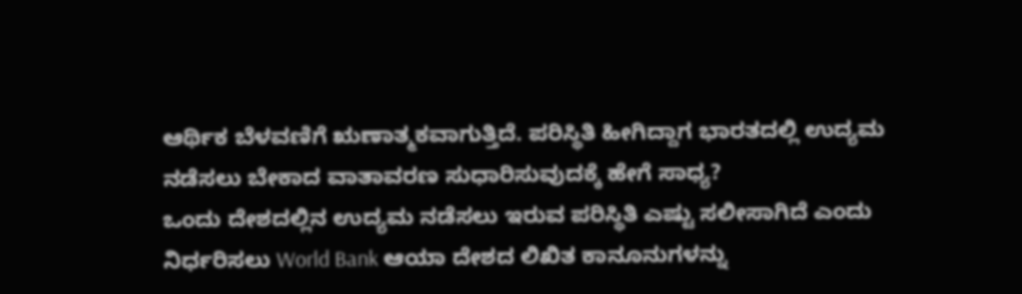ಆರ್ಥಿಕ ಬೆಳವಣಿಗೆ ಋಣಾತ್ಮಕವಾಗುತ್ತಿದೆ. ಪರಿಸ್ಥಿತಿ ಹೀಗಿದ್ದಾಗ ಭಾರತದಲ್ಲಿ ಉದ್ಯಮ ನಡೆಸಲು ಬೇಕಾದ ವಾತಾವರಣ ಸುಧಾರಿಸುವುದಕ್ಕೆ ಹೇಗೆ ಸಾಧ್ಯ?
ಒಂದು ದೇಶದಲ್ಲಿನ ಉದ್ಯಮ ನಡೆಸಲು ಇರುವ ಪರಿಸ್ಥಿತಿ ಎಷ್ಟು ಸಲೀಸಾಗಿದೆ ಎಂದು ನಿರ್ಧರಿಸಲು World Bank ಆಯಾ ದೇಶದ ಲಿಖಿತ ಕಾನೂನುಗಳನ್ನು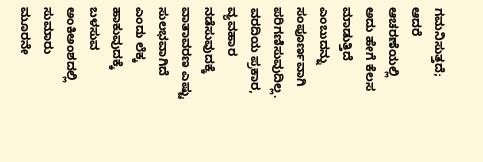ಗಮನಿಸುತ್ತದೆ; ಆದರೆ ಆಚರಣೆಯಲ್ಲಿ ಅದು ಹೇಗೆ ಕೆಲಸ ಮಾಡುತ್ತಿದೆ ಎಂಬುದನ್ನು ಸಂಪೂರ್ಣವಾಗಿ ಪರಿಗಣಿಸುವುದಿಲ್ಲ. ವರದಿಯ ಪ್ರಕಾರ, ವ್ಯವಹಾರ ನಡೆಸುವುದಕ್ಕೆ ವಾತಾವರಣ ಎಷ್ಟು ಸುಲಭವಾಗಿದೆ ಎಂದು ಲೆಕ್ಕ ಹಾಕುವುದಕ್ಕೆ ಬಳಸುವ ಅಂಕಿಅಂಶದಲ್ಲಿ ಸುಮಾರು ಮೂರನೇ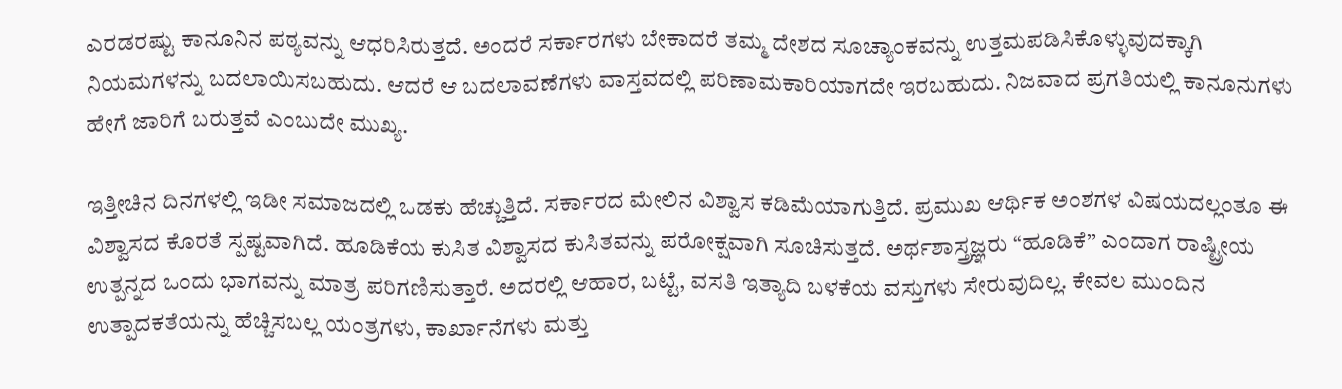ಎರಡರಷ್ಟು ಕಾನೂನಿನ ಪಠ್ಯವನ್ನು ಆಧರಿಸಿರುತ್ತದೆ. ಅಂದರೆ ಸರ್ಕಾರಗಳು ಬೇಕಾದರೆ ತಮ್ಮ ದೇಶದ ಸೂಚ್ಯಾಂಕವನ್ನು ಉತ್ತಮಪಡಿಸಿಕೊಳ್ಳುವುದಕ್ಕಾಗಿ ನಿಯಮಗಳನ್ನು ಬದಲಾಯಿಸಬಹುದು. ಆದರೆ ಆ ಬದಲಾವಣೆಗಳು ವಾಸ್ತವದಲ್ಲಿ ಪರಿಣಾಮಕಾರಿಯಾಗದೇ ಇರಬಹುದು. ನಿಜವಾದ ಪ್ರಗತಿಯಲ್ಲಿ ಕಾನೂನುಗಳು ಹೇಗೆ ಜಾರಿಗೆ ಬರುತ್ತವೆ ಎಂಬುದೇ ಮುಖ್ಯ.

ಇತ್ತೀಚಿನ ದಿನಗಳಲ್ಲಿ ಇಡೀ ಸಮಾಜದಲ್ಲಿ ಒಡಕು ಹೆಚ್ಚುತ್ತಿದೆ. ಸರ್ಕಾರದ ಮೇಲಿನ ವಿಶ್ವಾಸ ಕಡಿಮೆಯಾಗುತ್ತಿದೆ. ಪ್ರಮುಖ ಆರ್ಥಿಕ ಅಂಶಗಳ ವಿಷಯದಲ್ಲಂತೂ ಈ ವಿಶ್ವಾಸದ ಕೊರತೆ ಸ್ಪಷ್ಟವಾಗಿದೆ. ಹೂಡಿಕೆಯ ಕುಸಿತ ವಿಶ್ವಾಸದ ಕುಸಿತವನ್ನು ಪರೋಕ್ಷವಾಗಿ ಸೂಚಿಸುತ್ತದೆ. ಅರ್ಥಶಾಸ್ತ್ರಜ್ಞರು “ಹೂಡಿಕೆ” ಎಂದಾಗ ರಾಷ್ಟ್ರೀಯ ಉತ್ಪನ್ನದ ಒಂದು ಭಾಗವನ್ನು ಮಾತ್ರ ಪರಿಗಣಿಸುತ್ತಾರೆ. ಅದರಲ್ಲಿ ಆಹಾರ, ಬಟ್ಟೆ, ವಸತಿ ಇತ್ಯಾದಿ ಬಳಕೆಯ ವಸ್ತುಗಳು ಸೇರುವುದಿಲ್ಲ. ಕೇವಲ ಮುಂದಿನ ಉತ್ಪಾದಕತೆಯನ್ನು ಹೆಚ್ಚಿಸಬಲ್ಲ ಯಂತ್ರಗಳು, ಕಾರ್ಖಾನೆಗಳು ಮತ್ತು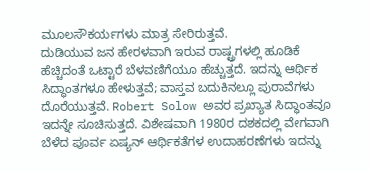ಮೂಲಸೌಕರ್ಯಗಳು ಮಾತ್ರ ಸೇರಿರುತ್ತವೆ.
ದುಡಿಯುವ ಜನ ಹೇರಳವಾಗಿ ಇರುವ ರಾಷ್ಟ್ರಗಳಲ್ಲಿ ಹೂಡಿಕೆ ಹೆಚ್ಚಿದಂತೆ ಒಟ್ಟಾರೆ ಬೆಳವಣಿಗೆಯೂ ಹೆಚ್ಚುತ್ತದೆ. ಇದನ್ನು ಆರ್ಥಿಕ ಸಿದ್ಧಾಂತಗಳೂ ಹೇಳುತ್ತವೆ; ವಾಸ್ತವ ಬದುಕಿನಲ್ಲೂ ಪುರಾವೆಗಳು ದೊರೆಯುತ್ತವೆ. Robert Solow ಅವರ ಪ್ರಖ್ಯಾತ ಸಿದ್ಧಾಂತವೂ ಇದನ್ನೇ ಸೂಚಿಸುತ್ತದೆ. ವಿಶೇಷವಾಗಿ 1980ರ ದಶಕದಲ್ಲಿ ವೇಗವಾಗಿ ಬೆಳೆದ ಪೂರ್ವ ಏಷ್ಯನ್ ಆರ್ಥಿಕತೆಗಳ ಉದಾಹರಣೆಗಳು ಇದನ್ನು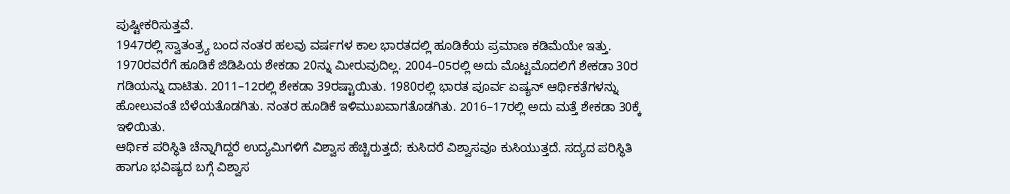ಪುಷ್ಟೀಕರಿಸುತ್ತವೆ.
1947ರಲ್ಲಿ ಸ್ವಾತಂತ್ರ್ಯ ಬಂದ ನಂತರ ಹಲವು ವರ್ಷಗಳ ಕಾಲ ಭಾರತದಲ್ಲಿ ಹೂಡಿಕೆಯ ಪ್ರಮಾಣ ಕಡಿಮೆಯೇ ಇತ್ತು. 1970ರವರೆಗೆ ಹೂಡಿಕೆ ಜಿಡಿಪಿಯ ಶೇಕಡಾ 20ನ್ನು ಮೀರುವುದಿಲ್ಲ. 2004–05ರಲ್ಲಿ ಅದು ಮೊಟ್ಟಮೊದಲಿಗೆ ಶೇಕಡಾ 30ರ ಗಡಿಯನ್ನು ದಾಟಿತು. 2011–12ರಲ್ಲಿ ಶೇಕಡಾ 39ರಷ್ಟಾಯಿತು. 1980ರಲ್ಲಿ ಭಾರತ ಪೂರ್ವ ಏಷ್ಯನ್ ಆರ್ಥಿಕತೆಗಳನ್ನು ಹೋಲುವಂತೆ ಬೆಳೆಯತೊಡಗಿತು. ನಂತರ ಹೂಡಿಕೆ ಇಳಿಮುಖವಾಗತೊಡಗಿತು. 2016–17ರಲ್ಲಿ ಅದು ಮತ್ತೆ ಶೇಕಡಾ 30ಕ್ಕೆ ಇಳಿಯಿತು.
ಆರ್ಥಿಕ ಪರಿಸ್ಥಿತಿ ಚೆನ್ನಾಗಿದ್ದರೆ ಉದ್ಯಮಿಗಳಿಗೆ ವಿಶ್ವಾಸ ಹೆಚ್ಚಿರುತ್ತದೆ; ಕುಸಿದರೆ ವಿಶ್ವಾಸವೂ ಕುಸಿಯುತ್ತದೆ. ಸದ್ಯದ ಪರಿಸ್ಥಿತಿ ಹಾಗೂ ಭವಿಷ್ಯದ ಬಗ್ಗೆ ವಿಶ್ವಾಸ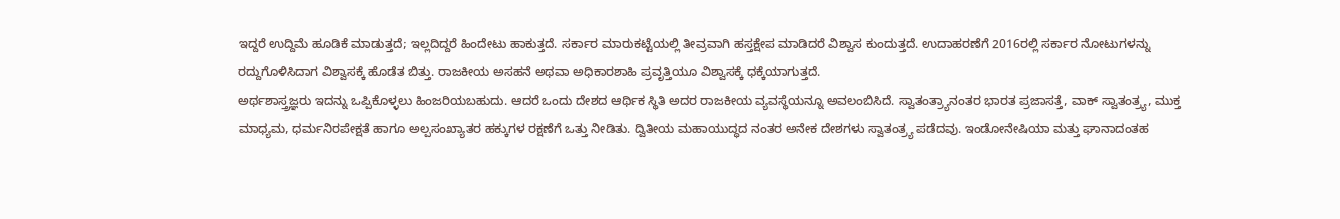ಇದ್ದರೆ ಉದ್ದಿಮೆ ಹೂಡಿಕೆ ಮಾಡುತ್ತದೆ; ಇಲ್ಲದಿದ್ದರೆ ಹಿಂದೇಟು ಹಾಕುತ್ತದೆ. ಸರ್ಕಾರ ಮಾರುಕಟ್ಟೆಯಲ್ಲಿ ತೀವ್ರವಾಗಿ ಹಸ್ತಕ್ಷೇಪ ಮಾಡಿದರೆ ವಿಶ್ವಾಸ ಕುಂದುತ್ತದೆ. ಉದಾಹರಣೆಗೆ 2016ರಲ್ಲಿ ಸರ್ಕಾರ ನೋಟುಗಳನ್ನು ರದ್ದುಗೊಳಿಸಿದಾಗ ವಿಶ್ವಾಸಕ್ಕೆ ಹೊಡೆತ ಬಿತ್ತು. ರಾಜಕೀಯ ಅಸಹನೆ ಅಥವಾ ಅಧಿಕಾರಶಾಹಿ ಪ್ರವೃತ್ತಿಯೂ ವಿಶ್ವಾಸಕ್ಕೆ ಧಕ್ಕೆಯಾಗುತ್ತದೆ.
ಅರ್ಥಶಾಸ್ತ್ರಜ್ಞರು ಇದನ್ನು ಒಪ್ಪಿಕೊಳ್ಳಲು ಹಿಂಜರಿಯಬಹುದು. ಆದರೆ ಒಂದು ದೇಶದ ಆರ್ಥಿಕ ಸ್ಥಿತಿ ಅದರ ರಾಜಕೀಯ ವ್ಯವಸ್ಥೆಯನ್ನೂ ಅವಲಂಬಿಸಿದೆ. ಸ್ವಾತಂತ್ರ್ಯಾನಂತರ ಭಾರತ ಪ್ರಜಾಸತ್ತೆ, ವಾಕ್ ಸ್ವಾತಂತ್ರ್ಯ, ಮುಕ್ತ ಮಾಧ್ಯಮ, ಧರ್ಮನಿರಪೇಕ್ಷತೆ ಹಾಗೂ ಅಲ್ಪಸಂಖ್ಯಾತರ ಹಕ್ಕುಗಳ ರಕ್ಷಣೆಗೆ ಒತ್ತು ನೀಡಿತು. ದ್ವಿತೀಯ ಮಹಾಯುದ್ಧದ ನಂತರ ಅನೇಕ ದೇಶಗಳು ಸ್ವಾತಂತ್ರ್ಯ ಪಡೆದವು. ಇಂಡೋನೇಷಿಯಾ ಮತ್ತು ಘಾನಾದಂತಹ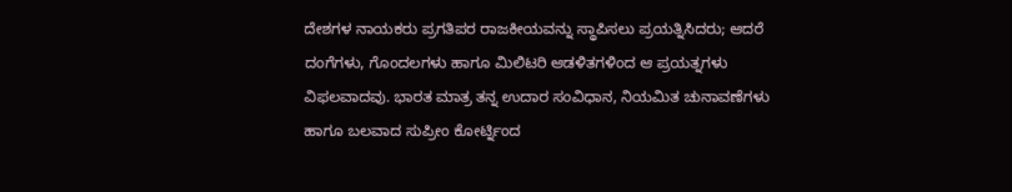ದೇಶಗಳ ನಾಯಕರು ಪ್ರಗತಿಪರ ರಾಜಕೀಯವನ್ನು ಸ್ಥಾಪಿಸಲು ಪ್ರಯತ್ನಿಸಿದರು; ಆದರೆ ದಂಗೆಗಳು, ಗೊಂದಲಗಳು ಹಾಗೂ ಮಿಲಿಟರಿ ಆಡಳಿತಗಳಿಂದ ಆ ಪ್ರಯತ್ನಗಳು ವಿಫಲವಾದವು. ಭಾರತ ಮಾತ್ರ ತನ್ನ ಉದಾರ ಸಂವಿಧಾನ, ನಿಯಮಿತ ಚುನಾವಣೆಗಳು ಹಾಗೂ ಬಲವಾದ ಸುಪ್ರೀಂ ಕೋರ್ಟ್ನಿಂದ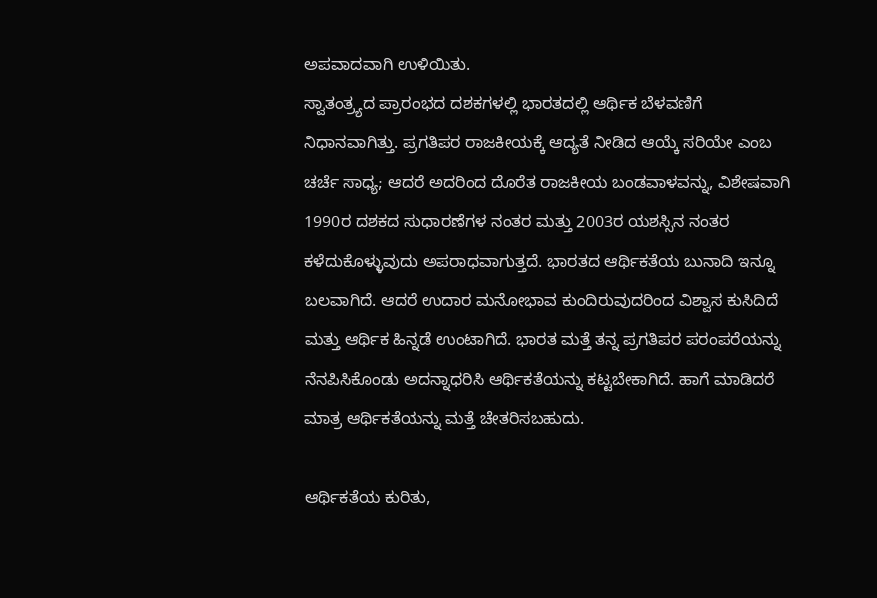ಅಪವಾದವಾಗಿ ಉಳಿಯಿತು.
ಸ್ವಾತಂತ್ರ್ಯದ ಪ್ರಾರಂಭದ ದಶಕಗಳಲ್ಲಿ ಭಾರತದಲ್ಲಿ ಆರ್ಥಿಕ ಬೆಳವಣಿಗೆ ನಿಧಾನವಾಗಿತ್ತು. ಪ್ರಗತಿಪರ ರಾಜಕೀಯಕ್ಕೆ ಆದ್ಯತೆ ನೀಡಿದ ಆಯ್ಕೆ ಸರಿಯೇ ಎಂಬ ಚರ್ಚೆ ಸಾಧ್ಯ; ಆದರೆ ಅದರಿಂದ ದೊರೆತ ರಾಜಕೀಯ ಬಂಡವಾಳವನ್ನು, ವಿಶೇಷವಾಗಿ 1990ರ ದಶಕದ ಸುಧಾರಣೆಗಳ ನಂತರ ಮತ್ತು 2003ರ ಯಶಸ್ಸಿನ ನಂತರ ಕಳೆದುಕೊಳ್ಳುವುದು ಅಪರಾಧವಾಗುತ್ತದೆ. ಭಾರತದ ಆರ್ಥಿಕತೆಯ ಬುನಾದಿ ಇನ್ನೂ ಬಲವಾಗಿದೆ. ಆದರೆ ಉದಾರ ಮನೋಭಾವ ಕುಂದಿರುವುದರಿಂದ ವಿಶ್ವಾಸ ಕುಸಿದಿದೆ ಮತ್ತು ಆರ್ಥಿಕ ಹಿನ್ನಡೆ ಉಂಟಾಗಿದೆ. ಭಾರತ ಮತ್ತೆ ತನ್ನ ಪ್ರಗತಿಪರ ಪರಂಪರೆಯನ್ನು ನೆನಪಿಸಿಕೊಂಡು ಅದನ್ನಾಧರಿಸಿ ಆರ್ಥಿಕತೆಯನ್ನು ಕಟ್ಟಬೇಕಾಗಿದೆ. ಹಾಗೆ ಮಾಡಿದರೆ ಮಾತ್ರ ಆರ್ಥಿಕತೆಯನ್ನು ಮತ್ತೆ ಚೇತರಿಸಬಹುದು.

ಆರ್ಥಿಕತೆಯ ಕುರಿತು,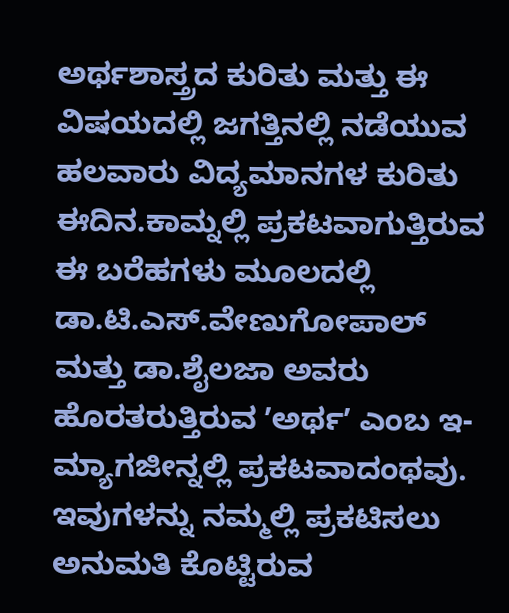ಅರ್ಥಶಾಸ್ತ್ರದ ಕುರಿತು ಮತ್ತು ಈ ವಿಷಯದಲ್ಲಿ ಜಗತ್ತಿನಲ್ಲಿ ನಡೆಯುವ ಹಲವಾರು ವಿದ್ಯಮಾನಗಳ ಕುರಿತು ಈದಿನ.ಕಾಮ್ನಲ್ಲಿ ಪ್ರಕಟವಾಗುತ್ತಿರುವ ಈ ಬರೆಹಗಳು ಮೂಲದಲ್ಲಿ ಡಾ.ಟಿ.ಎಸ್.ವೇಣುಗೋಪಾಲ್ ಮತ್ತು ಡಾ.ಶೈಲಜಾ ಅವರು ಹೊರತರುತ್ತಿರುವ ʼಅರ್ಥʼ ಎಂಬ ಇ-ಮ್ಯಾಗಜೀನ್ನಲ್ಲಿ ಪ್ರಕಟವಾದಂಥವು. ಇವುಗಳನ್ನು ನಮ್ಮಲ್ಲಿ ಪ್ರಕಟಿಸಲು ಅನುಮತಿ ಕೊಟ್ಟಿರುವ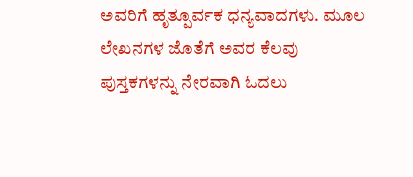ಅವರಿಗೆ ಹೃತ್ಪೂರ್ವಕ ಧನ್ಯವಾದಗಳು. ಮೂಲ ಲೇಖನಗಳ ಜೊತೆಗೆ ಅವರ ಕೆಲವು ಪುಸ್ತಕಗಳನ್ನು ನೇರವಾಗಿ ಓದಲು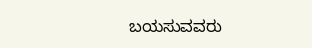ಬಯಸುವವರು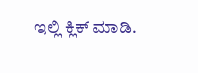ಇಲ್ಲಿ ಕ್ಲಿಕ್ ಮಾಡಿ.